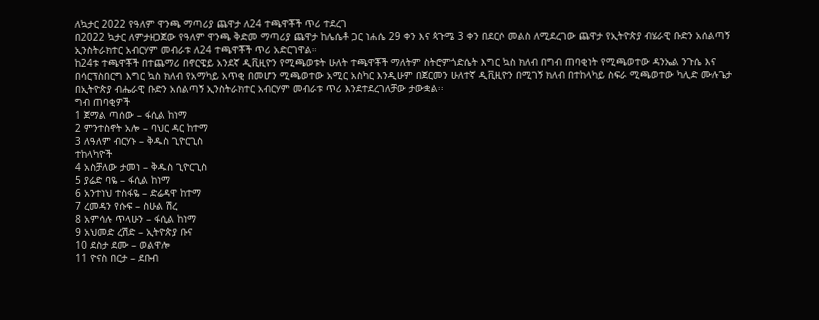ለኳታር 2022 የዓለም ዋንጫ ማጣሪያ ጨዋታ ለ24 ተጫዋቾች ጥሪ ተደረገ
በ2022 ኳታር ለምታዘጋጀው የዓለም ዋንጫ ቅድመ ማጣሪያ ጨዋታ ከሌሴቶ ጋር ነሐሴ 29 ቀን እና ጳጉሜ 3 ቀን በደርሶ መልስ ለሚደረገው ጨዋታ የኢትዮጵያ ብሄራዊ ቡድን አሰልጣኝ ኢንስትራክተር አብርሃም መብራቱ ለ24 ተጫዋቾች ጥሪ አድርገዋል።
ከ24ቱ ተጫዋቾች በተጨማሪ በኖርዌይ አንደኛ ዲቪዚዮን የሚጫወቱት ሁለት ተጫዋቾች ማለትም ስትሮምጎድሴት እግር ኳስ ክለብ በግብ ጠባቂነት የሚጫወተው ዳንኤል ንጉሴ እና በሳርፕስበርግ እግር ኳስ ክለብ የአማካይ አጥቂ በመሆን ሚጫወተው አሚር አስካር እንዲሁም በጀርመን ሁለተኛ ዲቪዚዮን በሚገኝ ክለብ በተከላካይ ስፍራ ሚጫወተው ካሊድ ሙሉጌታ በኢትዮጵያ ብሔራዊ ቡድን አሰልጣኝ ኢንስትራክተር አብርሃም መብራቱ ጥሪ እንደተደረገለቻው ታውቋል፡፡
ግብ ጠባቂዎች
1 ጀማል ጣሰው – ፋሲል ከነማ
2 ምንተስኖት አሎ – ባህር ዳር ከተማ
3 ለዓለም ብርሃኑ – ቅዱስ ጊዮርጊስ
ተከላካዮች
4 አስቻለው ታመነ – ቅዱስ ጊዮርጊስ
5 ያሬድ ባዬ – ፋሲል ከነማ
6 አንተነህ ተስፋዬ – ድሬዳዋ ከተማ
7 ረመዳን የሱፍ – ስሁል ሽረ
8 አምሳሉ ጥላሁን – ፋሲል ከነማ
9 አህመድ ረሽድ – ኢትዮጵያ ቡና
10 ደስታ ደሙ – ወልዋሎ
11 ዮናስ በርታ – ደቡብ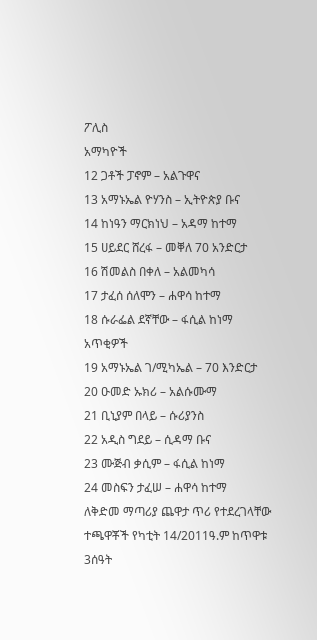ፖሊስ
አማካዮች
12 ጋቶች ፓኖም – አልጉዋና
13 አማኑኤል ዮሃንስ – ኢትዮጵያ ቡና
14 ከነዓን ማርክነህ – አዳማ ከተማ
15 ሀይደር ሸረፋ – መቐለ 70 አንድርታ
16 ሽመልስ በቀለ – አልመካሳ
17 ታፈሰ ሰለሞን – ሐዋሳ ከተማ
18 ሱራፌል ደኛቸው – ፋሲል ከነማ
አጥቂዎች
19 አማኑኤል ገ/ሚካኤል – 70 እንድርታ
20 ዑመድ ኡክሪ – አልሱሙማ
21 ቢኒያም በላይ – ሱሪያንስ
22 አዲስ ግደይ – ሲዳማ ቡና
23 ሙጅብ ቃሲም – ፋሲል ከነማ
24 መስፍን ታፈሠ – ሐዋሳ ከተማ
ለቅድመ ማጣሪያ ጨዋታ ጥሪ የተደረገላቸው ተጫዋቾች የካቲት 14/2011ዓ.ም ከጥዋቱ 3ሰዓት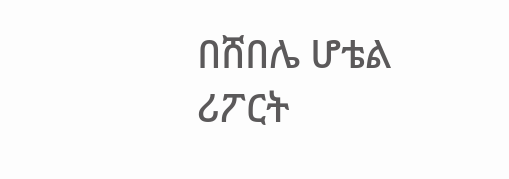በሸበሌ ሆቴል ሪፖርት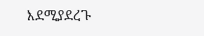እደሚያደረጉ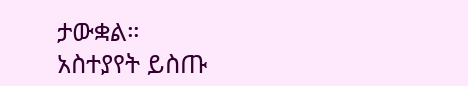ታውቋል።
አስተያየት ይስጡ